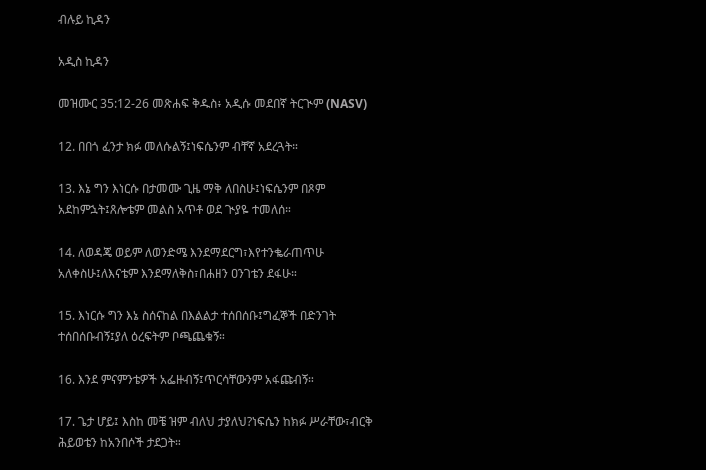ብሉይ ኪዳን

አዲስ ኪዳን

መዝሙር 35:12-26 መጽሐፍ ቅዱስ፥ አዲሱ መደበኛ ትርጒም (NASV)

12. በበጎ ፈንታ ክፉ መለሱልኝ፤ነፍሴንም ብቸኛ አደረጓት።

13. እኔ ግን እነርሱ በታመሙ ጊዜ ማቅ ለበስሁ፤ነፍሴንም በጾም አደከምኋት፤ጸሎቴም መልስ አጥቶ ወደ ጒያዬ ተመለሰ።

14. ለወዳጄ ወይም ለወንድሜ እንደማደርግ፣እየተንቈራጠጥሁ አለቀስሁ፤ለእናቴም እንደማለቅስ፣በሐዘን ዐንገቴን ደፋሁ።

15. እነርሱ ግን እኔ ስሰናከል በእልልታ ተሰበሰቡ፤ግፈኞች በድንገት ተሰበሰቡብኝ፤ያለ ዕረፍትም ቦጫጨቁኝ።

16. እንደ ምናምንቴዎች አፌዙብኝ፤ጥርሳቸውንም አፋጩብኝ።

17. ጌታ ሆይ፤ እስከ መቼ ዝም ብለህ ታያለህ?ነፍሴን ከክፉ ሥራቸው፣ብርቅ ሕይወቴን ከአንበሶች ታደጋት።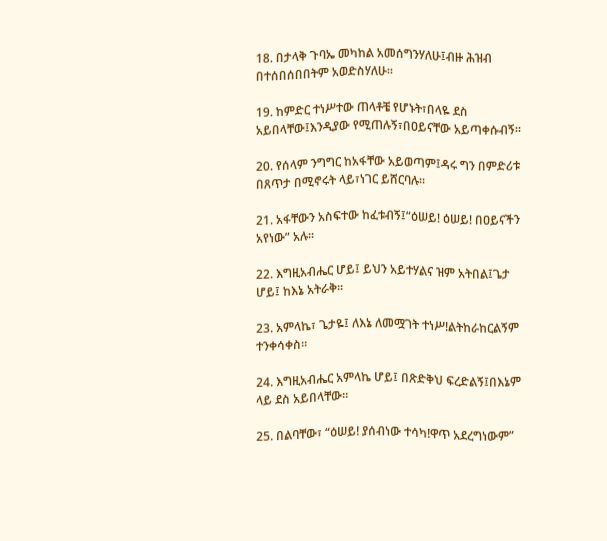18. በታላቅ ጉባኤ መካከል አመሰግንሃለሁ፤ብዙ ሕዝብ በተሰበሰበበትም አወድስሃለሁ።

19. ከምድር ተነሥተው ጠላቶቼ የሆኑት፣በላዬ ደስ አይበላቸው፤እንዲያው የሚጠሉኝ፣በዐይናቸው አይጣቀሱብኝ።

20. የሰላም ንግግር ከአፋቸው አይወጣም፤ዳሩ ግን በምድሪቱ በጸጥታ በሚኖሩት ላይ፣ነገር ይሸርባሉ።

21. አፋቸውን አስፍተው ከፈቱብኝ፤“ዕሠይ! ዕሠይ! በዐይናችን አየነው” አሉ።

22. እግዚአብሔር ሆይ፤ ይህን አይተሃልና ዝም አትበል፤ጌታ ሆይ፤ ከእኔ አትራቅ።

23. አምላኬ፣ ጌታዬ፤ ለእኔ ለመሟገት ተነሥ!ልትከራከርልኝም ተንቀሳቀስ።

24. እግዚአብሔር አምላኬ ሆይ፤ በጽድቅህ ፍረድልኝ፤በእኔም ላይ ደስ አይበላቸው።

25. በልባቸው፣ “ዕሠይ! ያሰብነው ተሳካ!ዋጥ አደረግነውም”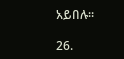አይበሉ።

26.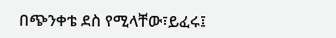በጭንቀቴ ደስ የሚላቸው፣ይፈሩ፤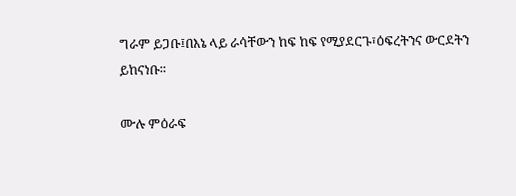ግራም ይጋቡ፤በእኔ ላይ ራሳቸውን ከፍ ከፍ የሚያደርጉ፣ዕፍረትንና ውርደትን ይከናነቡ።

ሙሉ ምዕራፍ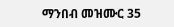ማንበብ መዝሙር 35